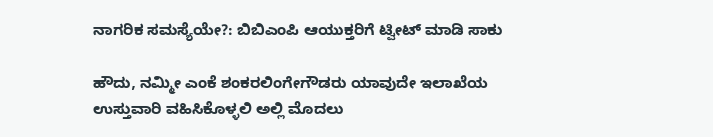ನಾಗರಿಕ ಸಮಸ್ಯೆಯೇ?: ಬಿಬಿಎಂಪಿ ಆಯುಕ್ತರಿಗೆ ಟ್ವೀಟ್ ಮಾಡಿ ಸಾಕು

ಹೌದು, ನಮ್ಮೀ ಎಂಕೆ ಶಂಕರಲಿಂಗೇಗೌಡರು ಯಾವುದೇ ಇಲಾಖೆಯ ಉಸ್ತುವಾರಿ ವಹಿಸಿಕೊಳ್ಳಲಿ ಅಲ್ಲಿ ಮೊದಲು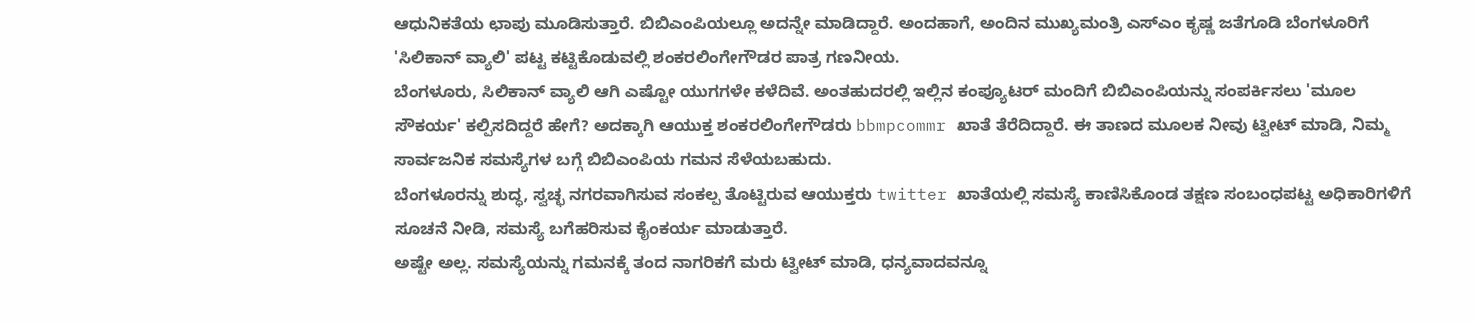ಆಧುನಿಕತೆಯ ಛಾಪು ಮೂಡಿಸುತ್ತಾರೆ. ಬಿಬಿಎಂಪಿಯಲ್ಲೂ ಅದನ್ನೇ ಮಾಡಿದ್ದಾರೆ. ಅಂದಹಾಗೆ, ಅಂದಿನ ಮುಖ್ಯಮಂತ್ರಿ ಎಸ್ಎಂ ಕೃಷ್ಣ ಜತೆಗೂಡಿ ಬೆಂಗಳೂರಿಗೆ 'ಸಿಲಿಕಾನ್ ವ್ಯಾಲಿ' ಪಟ್ಟ ಕಟ್ಟಿಕೊಡುವಲ್ಲಿ ಶಂಕರಲಿಂಗೇಗೌಡರ ಪಾತ್ರ ಗಣನೀಯ.
ಬೆಂಗಳೂರು, ಸಿಲಿಕಾನ್ ವ್ಯಾಲಿ ಆಗಿ ಎಷ್ಟೋ ಯುಗಗಳೇ ಕಳೆದಿವೆ. ಅಂತಹುದರಲ್ಲಿ ಇಲ್ಲಿನ ಕಂಪ್ಯೂಟರ್ ಮಂದಿಗೆ ಬಿಬಿಎಂಪಿಯನ್ನು ಸಂಪರ್ಕಿಸಲು 'ಮೂಲ ಸೌಕರ್ಯ' ಕಲ್ಪಿಸದಿದ್ದರೆ ಹೇಗೆ? ಅದಕ್ಕಾಗಿ ಆಯುಕ್ತ ಶಂಕರಲಿಂಗೇಗೌಡರು bbmpcommr ಖಾತೆ ತೆರೆದಿದ್ದಾರೆ. ಈ ತಾಣದ ಮೂಲಕ ನೀವು ಟ್ವೀಟ್ ಮಾಡಿ, ನಿಮ್ಮ ಸಾರ್ವಜನಿಕ ಸಮಸ್ಯೆಗಳ ಬಗ್ಗೆ ಬಿಬಿಎಂಪಿಯ ಗಮನ ಸೆಳೆಯಬಹುದು.
ಬೆಂಗಳೂರನ್ನು ಶುದ್ಧ, ಸ್ವಚ್ಛ ನಗರವಾಗಿಸುವ ಸಂಕಲ್ಪ ತೊಟ್ಟಿರುವ ಆಯುಕ್ತರು twitter ಖಾತೆಯಲ್ಲಿ ಸಮಸ್ಯೆ ಕಾಣಿಸಿಕೊಂಡ ತಕ್ಷಣ ಸಂಬಂಧಪಟ್ಟ ಅಧಿಕಾರಿಗಳಿಗೆ ಸೂಚನೆ ನೀಡಿ, ಸಮಸ್ಯೆ ಬಗೆಹರಿಸುವ ಕೈಂಕರ್ಯ ಮಾಡುತ್ತಾರೆ.
ಅಷ್ಟೇ ಅಲ್ಲ. ಸಮಸ್ಯೆಯನ್ನು ಗಮನಕ್ಕೆ ತಂದ ನಾಗರಿಕಗೆ ಮರು ಟ್ವೀಟ್ ಮಾಡಿ, ಧನ್ಯವಾದವನ್ನೂ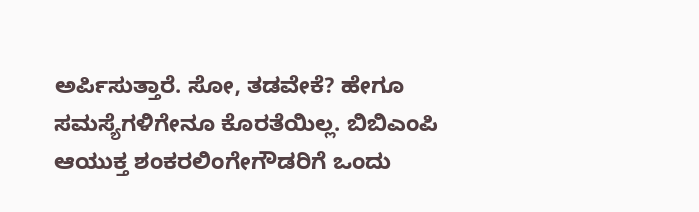ಅರ್ಪಿಸುತ್ತಾರೆ. ಸೋ, ತಡವೇಕೆ? ಹೇಗೂ ಸಮಸ್ಯೆಗಳಿಗೇನೂ ಕೊರತೆಯಿಲ್ಲ. ಬಿಬಿಎಂಪಿ ಆಯುಕ್ತ ಶಂಕರಲಿಂಗೇಗೌಡರಿಗೆ ಒಂದು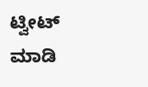ಟ್ವೀಟ್ ಮಾಡಿ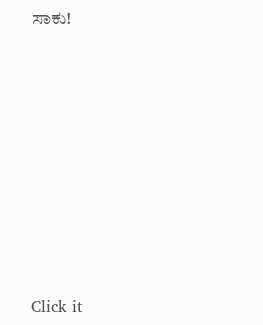ಸಾಕು!











Click it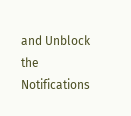and Unblock the Notifications